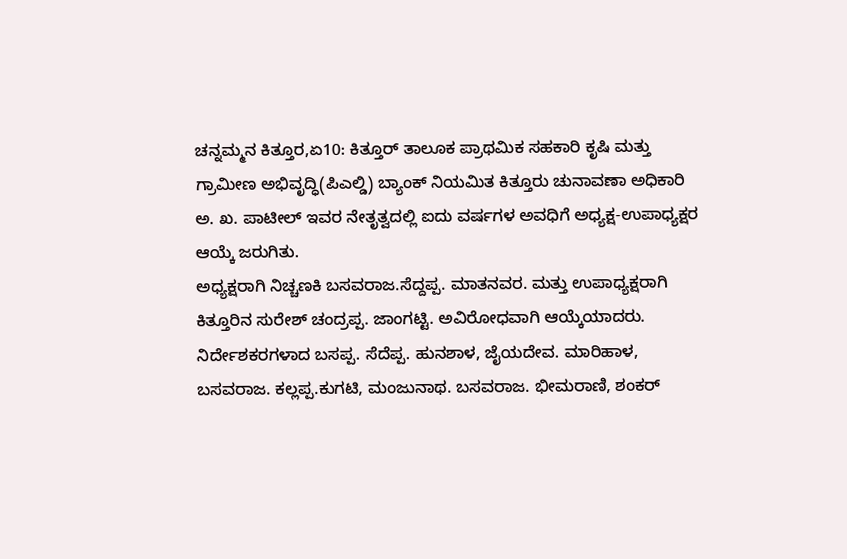ಚನ್ನಮ್ಮನ ಕಿತ್ತೂರ,ಏ10: ಕಿತ್ತೂರ್ ತಾಲೂಕ ಪ್ರಾಥಮಿಕ ಸಹಕಾರಿ ಕೃಷಿ ಮತ್ತು ಗ್ರಾಮೀಣ ಅಭಿವೃದ್ಧಿ(ಪಿಎಲ್ಡಿ) ಬ್ಯಾಂಕ್ ನಿಯಮಿತ ಕಿತ್ತೂರು ಚುನಾವಣಾ ಅಧಿಕಾರಿ ಅ. ಖ. ಪಾಟೀಲ್ ಇವರ ನೇತೃತ್ವದಲ್ಲಿ ಐದು ವರ್ಷಗಳ ಅವಧಿಗೆ ಅಧ್ಯಕ್ಷ-ಉಪಾಧ್ಯಕ್ಷರ ಆಯ್ಕೆ ಜರುಗಿತು.
ಅಧ್ಯಕ್ಷರಾಗಿ ನಿಚ್ಚಣಕಿ ಬಸವರಾಜ.ಸೆದ್ದಪ್ಪ. ಮಾತನವರ. ಮತ್ತು ಉಪಾಧ್ಯಕ್ಷರಾಗಿ ಕಿತ್ತೂರಿನ ಸುರೇಶ್ ಚಂದ್ರಪ್ಪ. ಜಾಂಗಟ್ಟಿ. ಅವಿರೋಧವಾಗಿ ಆಯ್ಕೆಯಾದರು.
ನಿರ್ದೇಶಕರಗಳಾದ ಬಸಪ್ಪ. ಸೆದೆಪ್ಪ. ಹುನಶಾಳ, ಜೈಯದೇವ. ಮಾರಿಹಾಳ, ಬಸವರಾಜ. ಕಲ್ಲಪ್ಪ.ಕುಗಟಿ, ಮಂಜುನಾಥ. ಬಸವರಾಜ. ಭೀಮರಾಣಿ, ಶಂಕರ್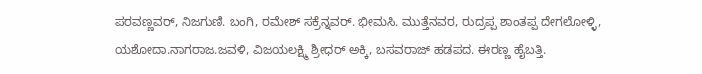ಪರವಣ್ಣವರ್, ನಿಜಗುಣಿ. ಬಂಗಿ, ರಮೇಶ್ ಸಕ್ರೆನ್ನವರ್. ಭೀಮಸಿ. ಮುತ್ತೆನವರ, ರುದ್ರಪ್ಪ ಶಾಂತಪ್ಪ ದೇಗಲೋಳ್ಳಿ, ಯಶೋದಾ.ನಾಗರಾಜ.ಜವಳಿ, ವಿಜಯಲಕ್ಷ್ಮಿ ಶ್ರೀಧರ್ ಅಕ್ಕಿ, ಬಸವರಾಜ್ ಹಡಪದ. ಈರಣ್ಣ ಹೈಬತ್ತಿ.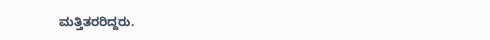ಮತ್ತಿತರರಿದ್ದರು.